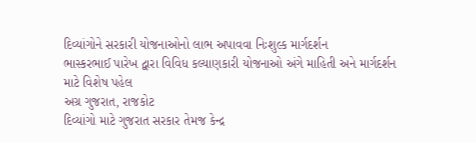દિવ્યાંગોને સરકારી યોજનાઓનો લાભ અપાવવા નિઃશુલ્ક માર્ગદર્શન
ભાસ્કરભાઈ પારેખ દ્વારા વિવિધ કલ્યાણકારી યોજનાઓ અંગે માહિતી અને માર્ગદર્શન માટે વિશેષ પહેલ
અગ્ર ગુજરાત, રાજકોટ
દિવ્યાંગો માટે ગુજરાત સરકાર તેમજ કેન્દ્ર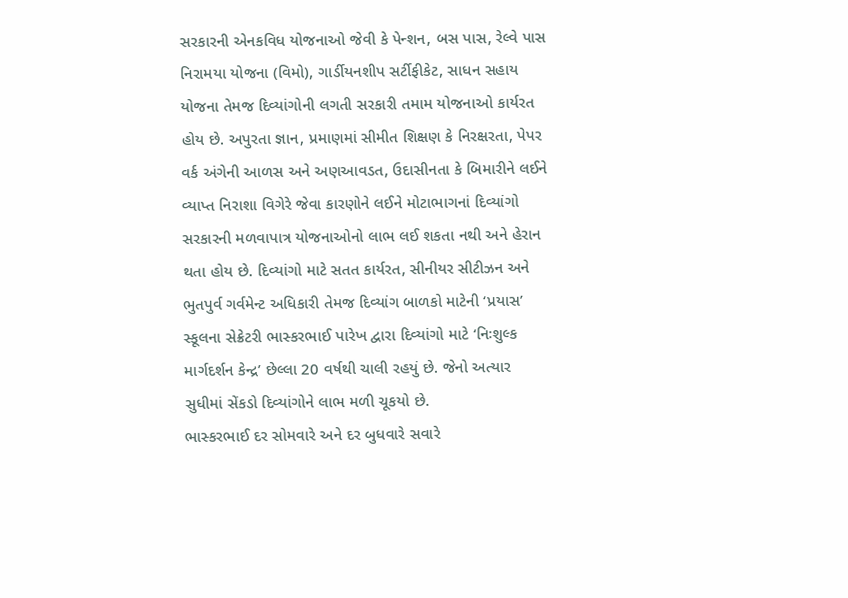સરકારની એનકવિધ યોજનાઓ જેવી કે પેન્શન, બસ પાસ, રેલ્વે પાસ નિરામયા યોજના (વિમો), ગાર્ડીયનશીપ સર્ટીફીકેટ, સાધન સહાય યોજના તેમજ દિવ્યાંગોની લગતી સરકારી તમામ યોજનાઓ કાર્યરત હોય છે. અપુરતા જ્ઞાન, પ્રમાણમાં સીમીત શિક્ષણ કે નિરક્ષરતા, પેપર વર્ક અંગેની આળસ અને અણઆવડત, ઉદાસીનતા કે બિમારીને લઈને વ્યાપ્ત નિરાશા વિગેરે જેવા કારણોને લઈને મોટાભાગનાં દિવ્યાંગો સરકારની મળવાપાત્ર યોજનાઓનો લાભ લઈ શકતા નથી અને હેરાન થતા હોય છે. દિવ્યાંગો માટે સતત કાર્યરત, સીનીયર સીટીઝન અને ભુતપુર્વ ગર્વમેન્ટ અધિકારી તેમજ દિવ્યાંગ બાળકો માટેની ‘પ્રયાસ’ સ્કૂલના સેક્રેટરી ભાસ્કરભાઈ પારેખ દ્વારા દિવ્યાંગો માટે ‘નિઃશુલ્ક માર્ગદર્શન કેન્દ્ર’ છેલ્લા 20 વર્ષથી ચાલી રહયું છે. જેનો અત્યાર સુધીમાં સેંકડો દિવ્યાંગોને લાભ મળી ચૂકયો છે.
ભાસ્કરભાઈ દર સોમવારે અને દર બુધવારે સવારે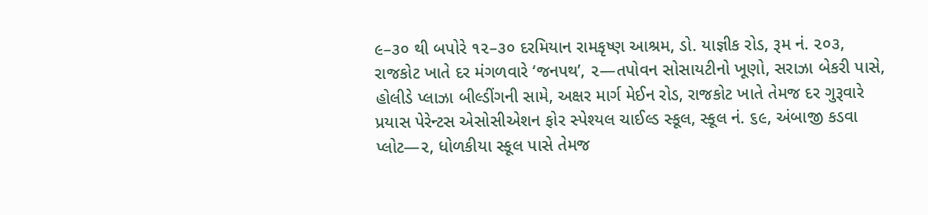૯–૩૦ થી બપોરે ૧૨–૩૦ દરમિયાન રામકૃષ્ણ આશ્રમ, ડો. યાજ્ઞીક રોડ, રૂમ નં. ૨૦૩, રાજકોટ ખાતે દર મંગળવારે ‘જનપથ’, ૨—તપોવન સોસાયટીનો ખૂણો, સરાઝા બેકરી પાસે, હોલીડે પ્લાઝા બીલ્ડીંગની સામે, અક્ષર માર્ગ મેઈન રોડ, રાજકોટ ખાતે તેમજ દર ગુરૂવારે પ્રયાસ પેરેન્ટસ એસોસીએશન ફોર સ્પેશ્યલ ચાઈલ્ડ સ્કૂલ, સ્કૂલ નં. ૬૯, અંબાજી કડવા પ્લોટ—૨, ધોળકીયા સ્કૂલ પાસે તેમજ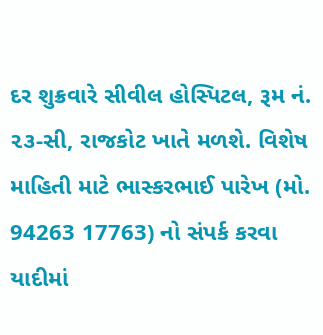દર શુક્રવારે સીવીલ હોસ્પિટલ, રૂમ નં. ૨૩-સી, રાજકોટ ખાતે મળશે. વિશેષ માહિતી માટે ભાસ્કરભાઈ પારેખ (મો. 94263 17763) નો સંપર્ક કરવા યાદીમાં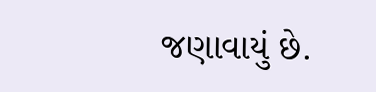જણાવાયું છે.